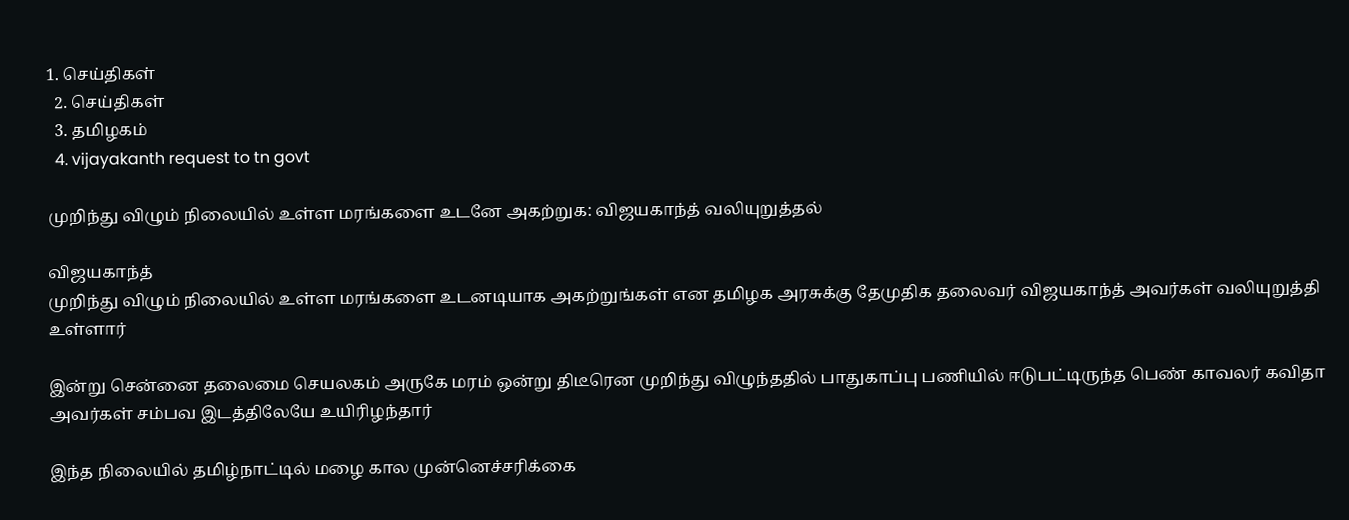1. செய்திகள்
  2. செய்திகள்
  3. த‌மிழக‌ம்
  4. vijayakanth request to tn govt

முறிந்து விழும் நிலையில் உள்ள மரங்களை உடனே அகற்றுக: விஜயகாந்த் வலியுறுத்தல்

விஜயகாந்த்
முறிந்து விழும் நிலையில் உள்ள மரங்களை உடனடியாக அகற்றுங்கள் என தமிழக அரசுக்கு தேமுதிக தலைவர் விஜயகாந்த் அவர்கள் வலியுறுத்தி உள்ளார்

இன்று சென்னை தலைமை செயலகம் அருகே மரம் ஒன்று திடீரென முறிந்து விழுந்ததில் பாதுகாப்பு பணியில் ஈடுபட்டிருந்த பெண் காவலர் கவிதா அவர்கள் சம்பவ இடத்திலேயே உயிரிழந்தார்

இந்த நிலையில் தமிழ்நாட்டில் மழை கால முன்னெச்சரிக்கை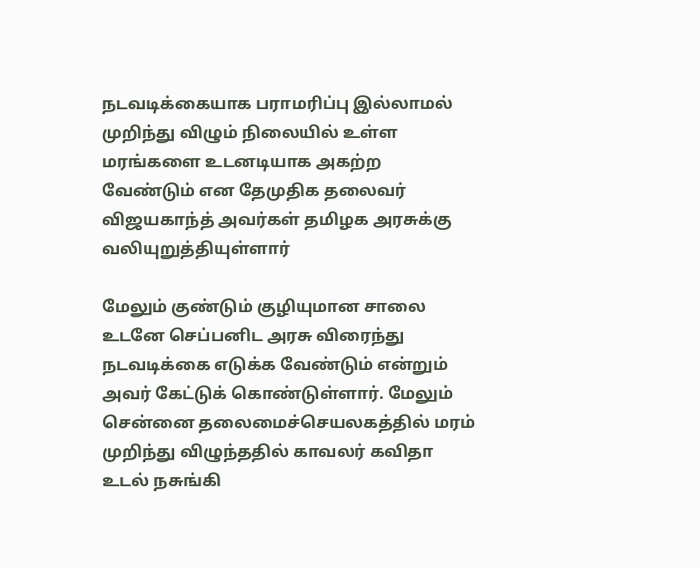நடவடிக்கையாக பராமரிப்பு இல்லாமல் முறிந்து விழும் நிலையில் உள்ள மரங்களை உடனடியாக அகற்ற வேண்டும் என தேமுதிக தலைவர் விஜயகாந்த் அவர்கள் தமிழக அரசுக்கு வலியுறுத்தியுள்ளார்

மேலும் குண்டும் குழியுமான சாலை உடனே செப்பனிட அரசு விரைந்து நடவடிக்கை எடுக்க வேண்டும் என்றும் அவர் கேட்டுக் கொண்டுள்ளார். மேலும் சென்னை தலைமைச்செயலகத்தில் மரம் முறிந்து விழுந்ததில் காவலர் கவிதா உடல் நசுங்கி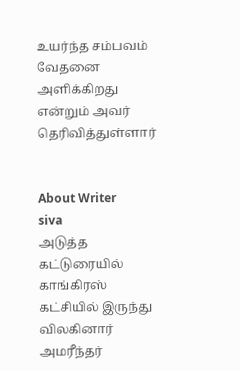உயர்ந்த சம்பவம் வேதனை அளிக்கிறது என்றும் அவர் தெரிவித்துள்ளார்


About Writer
siva
அடுத்த கட்டுரையில்
காங்கிரஸ் கட்சியில் இருந்து விலகினார் அமரீந்தர்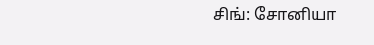சிங்: சோனியா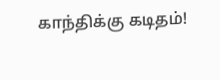காந்திக்கு கடிதம்!